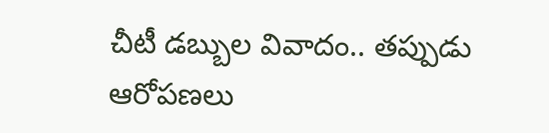చీటీ డబ్బుల వివాదం.. తప్పుడు ఆరోపణలు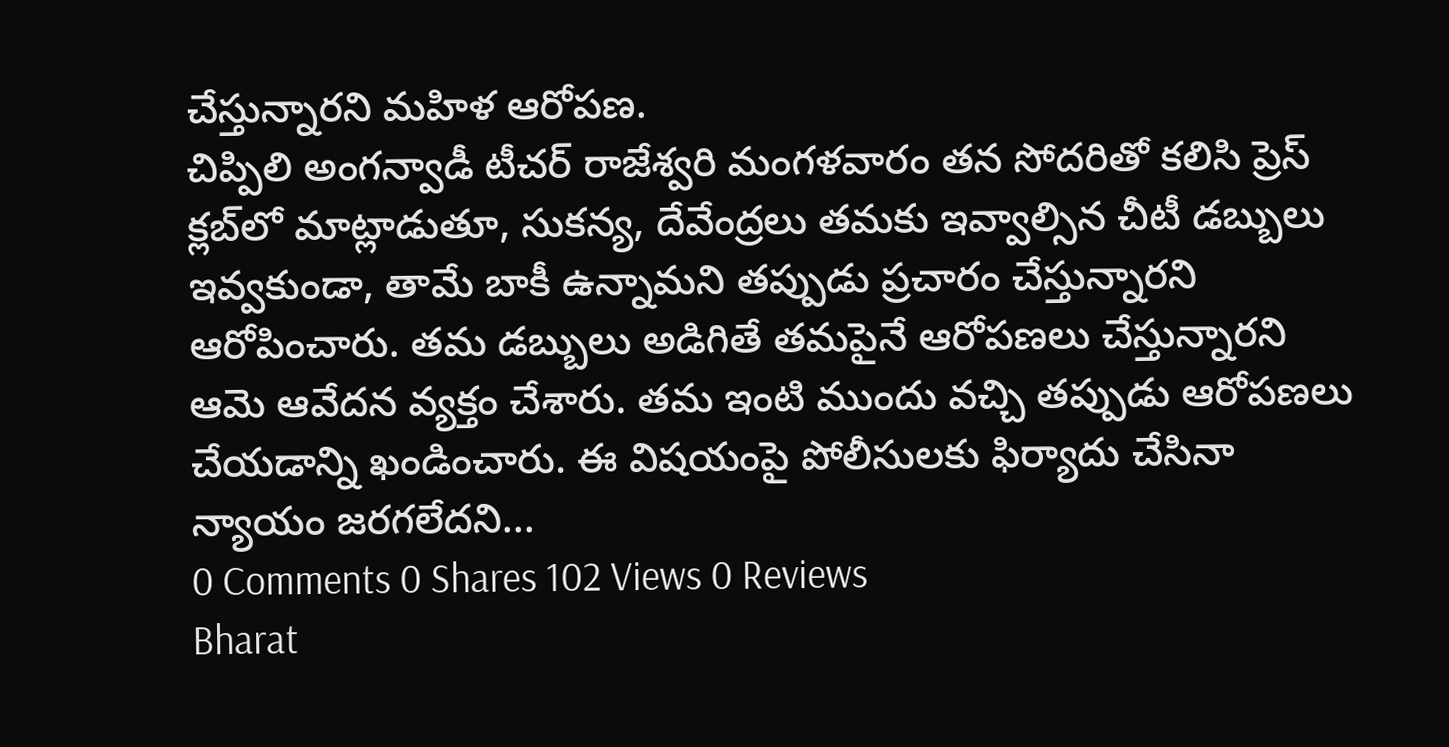చేస్తున్నారని మహిళ ఆరోపణ.
చిప్పిలి అంగన్వాడీ టీచర్ రాజేశ్వరి మంగళవారం తన సోదరితో కలిసి ప్రెస్ క్లబ్‌లో మాట్లాడుతూ, సుకన్య, దేవేంద్రలు తమకు ఇవ్వాల్సిన చీటీ డబ్బులు ఇవ్వకుండా, తామే బాకీ ఉన్నామని తప్పుడు ప్రచారం చేస్తున్నారని ఆరోపించారు. తమ డబ్బులు అడిగితే తమపైనే ఆరోపణలు చేస్తున్నారని ఆమె ఆవేదన వ్యక్తం చేశారు. తమ ఇంటి ముందు వచ్చి తప్పుడు ఆరోపణలు చేయడాన్ని ఖండించారు. ఈ విషయంపై పోలీసులకు ఫిర్యాదు చేసినా న్యాయం జరగలేదని...
0 Comments 0 Shares 102 Views 0 Reviews
Bharat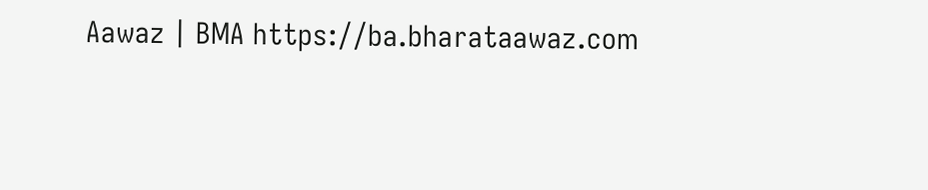Aawaz | BMA https://ba.bharataawaz.com